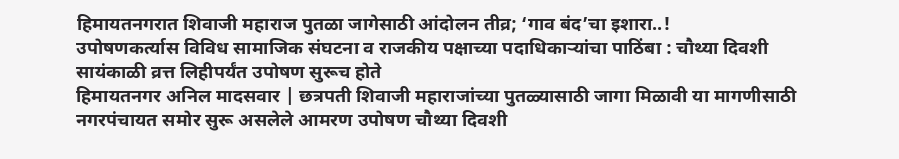हिमायतनगरात शिवाजी महाराज पुतळा जागेसाठी आंदोलन तीव्र; ‘गाव बंद’चा इशारा..!
उपोषणकर्त्यास विविध सामाजिक संघटना व राजकीय पक्षाच्या पदाधिकाऱ्यांचा पाठिंबा : चौथ्या दिवशी सायंकाळी व्रत्त लिहीपर्यंत उपोषण सुरूच होते
हिमायतनगर अनिल मादसवार | छत्रपती शिवाजी महाराजांच्या पुतळ्यासाठी जागा मिळावी या मागणीसाठी नगरपंचायत समोर सुरू असलेले आमरण उपोषण चौथ्या दिवशी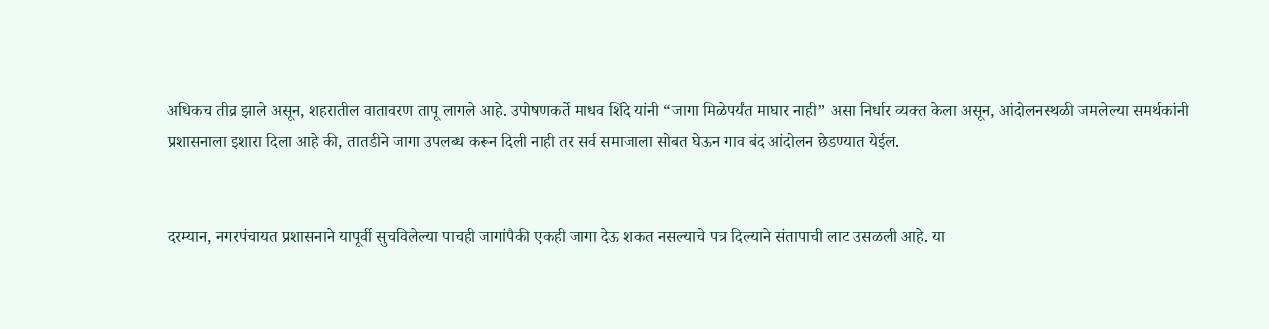अधिकच तीव्र झाले असून, शहरातील वातावरण तापू लागले आहे. उपोषणकर्ते माधव शिंदे यांनी “जागा मिळेपर्यंत माघार नाही” असा निर्धार व्यक्त केला असून, आंदोलनस्थळी जमलेल्या समर्थकांनी प्रशासनाला इशारा दिला आहे की, तातडीने जागा उपलब्ध करून दिली नाही तर सर्व समाजाला सोबत घेऊन गाव बंद आंदोलन छेडण्यात येईल.


दरम्यान, नगरपंचायत प्रशासनाने यापूर्वी सुचविलेल्या पाचही जागांपैकी एकही जागा देऊ शकत नसल्याचे पत्र दिल्याने संतापाची लाट उसळली आहे. या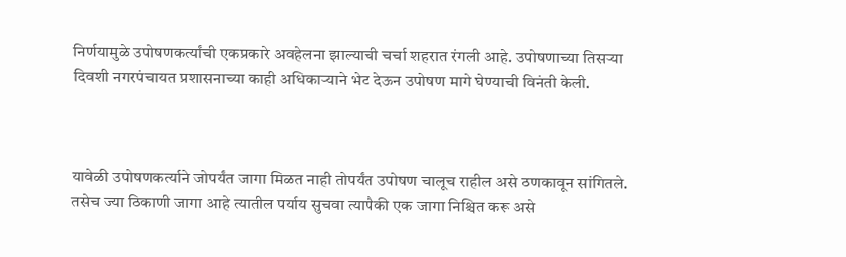निर्णयामुळे उपोषणकर्त्यांची एकप्रकारे अवहेलना झाल्याची चर्चा शहरात रंगली आहे. उपोषणाच्या तिसऱ्या दिवशी नगरपंचायत प्रशासनाच्या काही अधिकाऱ्याने भेट देऊन उपोषण मागे घेण्याची विनंती केली.



यावेळी उपोषणकर्त्याने जोपर्यंत जागा मिळत नाही तोपर्यंत उपोषण चालूच राहील असे ठणकावून सांगितले. तसेच ज्या ठिकाणी जागा आहे त्यातील पर्याय सुचवा त्यापैकी एक जागा निश्चित करू असे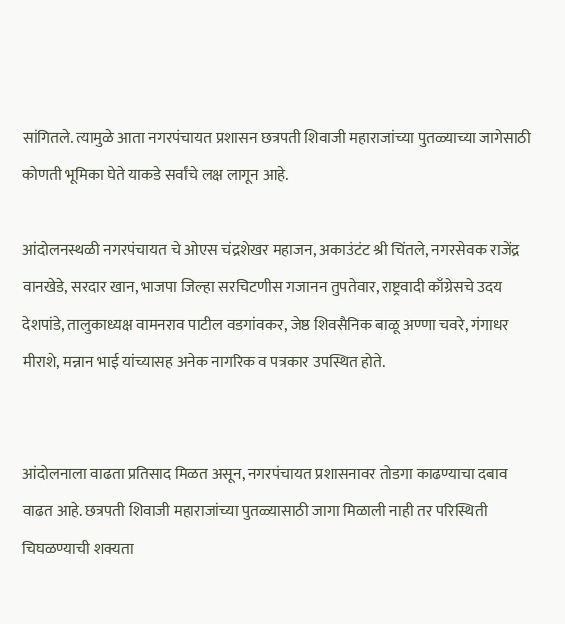सांगितले. त्यामुळे आता नगरपंचायत प्रशासन छत्रपती शिवाजी महाराजांच्या पुतळ्याच्या जागेसाठी कोणती भूमिका घेते याकडे सर्वांचे लक्ष लागून आहे.

आंदोलनस्थळी नगरपंचायत चे ओएस चंद्रशेखर महाजन, अकाउंटंट श्री चिंतले, नगरसेवक राजेंद्र वानखेडे, सरदार खान, भाजपा जिल्हा सरचिटणीस गजानन तुपतेवार, राष्ट्रवादी काँग्रेसचे उदय देशपांडे, तालुकाध्यक्ष वामनराव पाटील वडगांवकर, जेष्ठ शिवसैनिक बाळू अण्णा चवरे, गंगाधर मीराशे, मन्नान भाई यांच्यासह अनेक नागरिक व पत्रकार उपस्थित होते.


आंदोलनाला वाढता प्रतिसाद मिळत असून, नगरपंचायत प्रशासनावर तोडगा काढण्याचा दबाव वाढत आहे. छत्रपती शिवाजी महाराजांच्या पुतळ्यासाठी जागा मिळाली नाही तर परिस्थिती चिघळण्याची शक्यता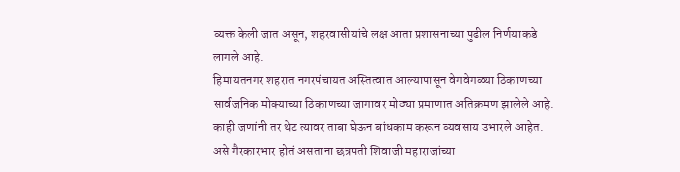व्यक्त केली जात असून, शहरवासीयांचे लक्ष आता प्रशासनाच्या पुढील निर्णयाकडे लागले आहे.
हिमायतनगर शहरात नगरपंचायत अस्तित्वात आल्यापासून वेगवेगळ्या ठिकाणच्या सार्वजनिक मोक्याच्या ठिकाणच्या जागावर मोठ्या प्रमाणात अतिक्रमण झालेले आहे. काही जणांनी तर थेट त्यावर ताबा घेऊन बांधकाम करून व्यवसाय उभारले आहेत. असे गैरकारभार होतं असताना छत्रपती शिवाजी महाराजांच्या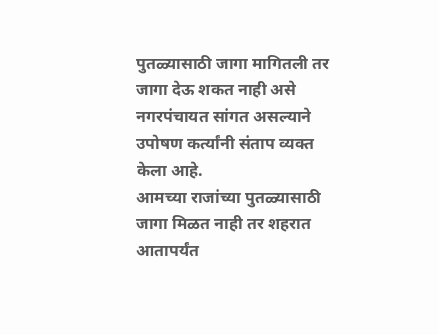पुतळ्यासाठी जागा मागितली तर जागा देऊ शकत नाही असे नगरपंचायत सांगत असल्याने उपोषण कर्त्यांनी संताप व्यक्त केला आहे.
आमच्या राजांच्या पुतळ्यासाठी जागा मिळत नाही तर शहरात आतापर्यंत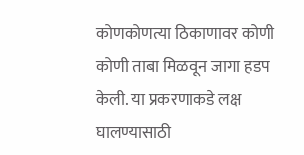कोणकोणत्या ठिकाणावर कोणी कोणी ताबा मिळवून जागा हडप केली. या प्रकरणाकडे लक्ष घालण्यासाठी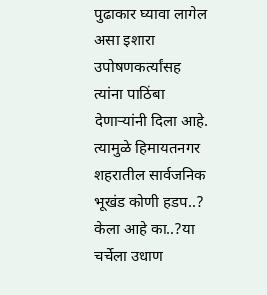पुढाकार घ्यावा लागेल असा इशारा उपोषणकर्त्यांसह त्यांना पाठिंबा देणाऱ्यांनी दिला आहे. त्यामुळे हिमायतनगर शहरातील सार्वजनिक भूखंड कोणी हडप..? केला आहे का..?या चर्चेला उधाण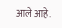आले आहे.